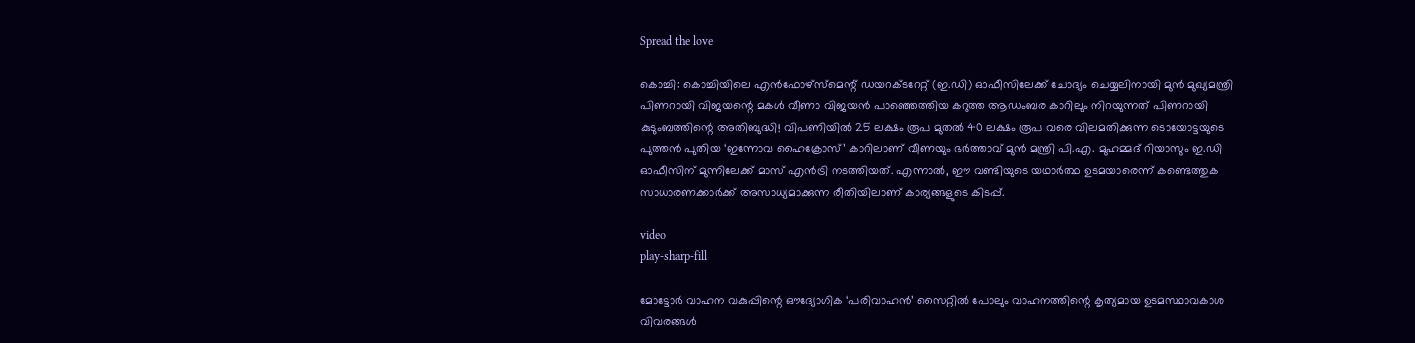Spread the love

കൊച്ചി: കൊച്ചിയിലെ എന്‍ഫോഴ്‌സ്‌മെന്റ് ഡയറക്ടറേറ്റ് (ഇ.ഡി) ഓഫീസിലേക്ക് ചോദ്യം ചെയ്യലിനായി മുന്‍ മുഖ്യമന്ത്രി പിണറായി വിജയന്റെ മകള്‍ വീണാ വിജയന്‍ പാഞ്ഞെത്തിയ കറുത്ത ആഡംബര കാറിലും നിറയുന്നത് പിണറായി കുടുംബത്തിന്റെ അതിബുദ്ധി! വിപണിയില്‍ 25 ലക്ഷം രൂപ മുതല്‍ 40 ലക്ഷം രൂപ വരെ വിലമതിക്കുന്ന ടൊയോട്ടയുടെ പുത്തന്‍ പുതിയ ‘ഇന്നോവ ഹൈക്രോസ്’ കാറിലാണ് വീണയും ഭര്‍ത്താവ് മുന്‍ മന്ത്രി പി.എ. മുഹമ്മദ് റിയാസും ഇ.ഡി ഓഫീസിന് മുന്നിലേക്ക് മാസ് എന്‍ട്രി നടത്തിയത്. എന്നാല്‍, ഈ വണ്ടിയുടെ യഥാര്‍ത്ഥ ഉടമയാരെന്ന് കണ്ടെത്തുക സാധാരണക്കാര്‍ക്ക് അസാധ്യമാക്കുന്ന രീതിയിലാണ് കാര്യങ്ങളുടെ കിടപ്പ്.

video
play-sharp-fill

മോട്ടോര്‍ വാഹന വകുപ്പിന്റെ ഔദ്യോഗിക ‘പരിവാഹന്‍’ സൈറ്റില്‍ പോലും വാഹനത്തിന്റെ കൃത്യമായ ഉടമസ്ഥാവകാശ വിവരങ്ങള്‍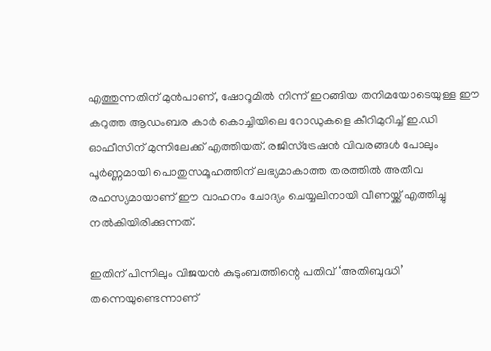എത്തുന്നതിന് മുന്‍പാണ്, ഷോറൂമില്‍ നിന്ന് ഇറങ്ങിയ തനിമയോടെയുള്ള ഈ കറുത്ത ആഡംബര കാര്‍ കൊച്ചിയിലെ റോഡുകളെ കീറിമുറിച്ച്‌ ഇ.ഡി ഓഫീസിന് മുന്നിലേക്ക് എത്തിയത്. രജിസ്‌ട്രേഷന്‍ വിവരങ്ങള്‍ പോലും പൂര്‍ണ്ണമായി പൊതുസമൂഹത്തിന് ലഭ്യമാകാത്ത തരത്തില്‍ അതീവ രഹസ്യമായാണ് ഈ വാഹനം ചോദ്യം ചെയ്യലിനായി വീണയ്ക്ക് എത്തിച്ചു നല്‍കിയിരിക്കുന്നത്.

ഇതിന് പിന്നിലും വിജയന്‍ കുടുംബത്തിന്റെ പതിവ് ‘അതിബുദ്ധി’ തന്നെയുണ്ടെന്നാണ്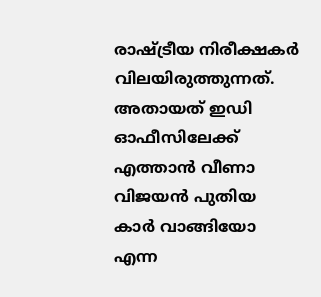രാഷ്ട്രീയ നിരീക്ഷകര്‍ വിലയിരുത്തുന്നത്.
അതായത് ഇഡി ഓഫീസിലേക്ക് എത്താന്‍ വീണാ വിജയന്‍ പുതിയ കാര്‍ വാങ്ങിയോ എന്ന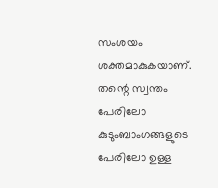സംശയം ശക്തമാകുകയാണ്. തന്റെ സ്വന്തം പേരിലോ കുടുംബാംഗങ്ങളുടെ പേരിലോ ഉള്ള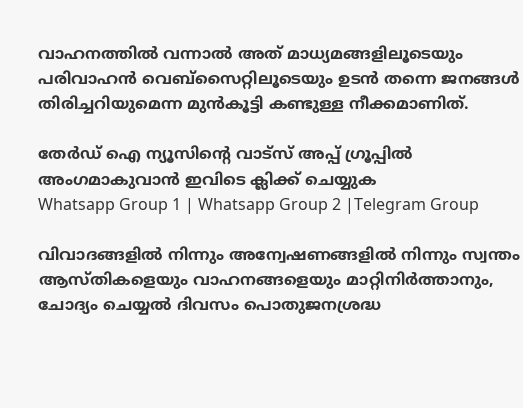വാഹനത്തില്‍ വന്നാല്‍ അത് മാധ്യമങ്ങളിലൂടെയും പരിവാഹന്‍ വെബ്സൈറ്റിലൂടെയും ഉടന്‍ തന്നെ ജനങ്ങള്‍ തിരിച്ചറിയുമെന്ന മുന്‍കൂട്ടി കണ്ടുള്ള നീക്കമാണിത്.

തേർഡ് ഐ ന്യൂസിന്റെ വാട്സ് അപ്പ് ഗ്രൂപ്പിൽ അംഗമാകുവാൻ ഇവിടെ ക്ലിക്ക് ചെയ്യുക
Whatsapp Group 1 | Whatsapp Group 2 |Telegram Group

വിവാദങ്ങളില്‍ നിന്നും അന്വേഷണങ്ങളില്‍ നിന്നും സ്വന്തം ആസ്തികളെയും വാഹനങ്ങളെയും മാറ്റിനിര്‍ത്താനും, ചോദ്യം ചെയ്യല്‍ ദിവസം പൊതുജനശ്രദ്ധ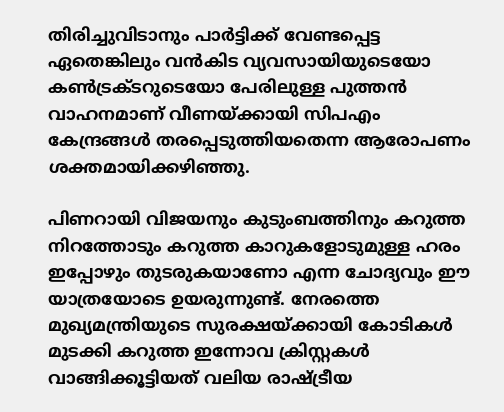തിരിച്ചുവിടാനും പാര്‍ട്ടിക്ക് വേണ്ടപ്പെട്ട ഏതെങ്കിലും വന്‍കിട വ്യവസായിയുടെയോ കണ്‍ട്രക്ടറുടെയോ പേരിലുള്ള പുത്തന്‍ വാഹനമാണ് വീണയ്ക്കായി സിപഎം കേന്ദ്രങ്ങള്‍ തരപ്പെടുത്തിയതെന്ന ആരോപണം ശക്തമായിക്കഴിഞ്ഞു.

പിണറായി വിജയനും കുടുംബത്തിനും കറുത്ത നിറത്തോടും കറുത്ത കാറുകളോടുമുള്ള ഹരം ഇപ്പോഴും തുടരുകയാണോ എന്ന ചോദ്യവും ഈ യാത്രയോടെ ഉയരുന്നുണ്ട്. നേരത്തെ മുഖ്യമന്ത്രിയുടെ സുരക്ഷയ്ക്കായി കോടികള്‍ മുടക്കി കറുത്ത ഇന്നോവ ക്രിസ്റ്റകള്‍ വാങ്ങിക്കൂട്ടിയത് വലിയ രാഷ്ട്രീയ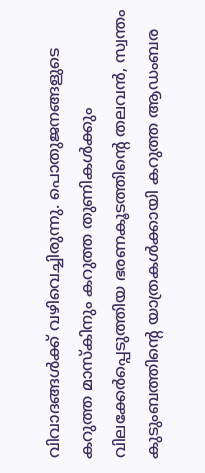വിവാദങ്ങള്‍ക്ക് വഴിവെച്ചിരുന്നു. പൊതുജനങ്ങളുടെ കറുത്ത മാസ്‌കിനും കറുത്ത തുണികള്‍ക്കും വിലക്കേര്‍പ്പെടുത്തിയ ഭരണകൂടത്തിന്റെ തലവന്‍, സ്വന്തം കുടുംബത്തിന്റെ യാത്രകള്‍ക്കായി കറുത്ത ആഡംബര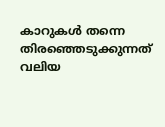കാറുകള്‍ തന്നെ തിരഞ്ഞെടുക്കുന്നത് വലിയ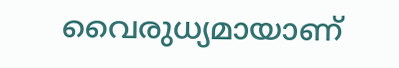വൈരുധ്യമായാണ്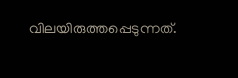വിലയിരുത്തപ്പെടുന്നത്.